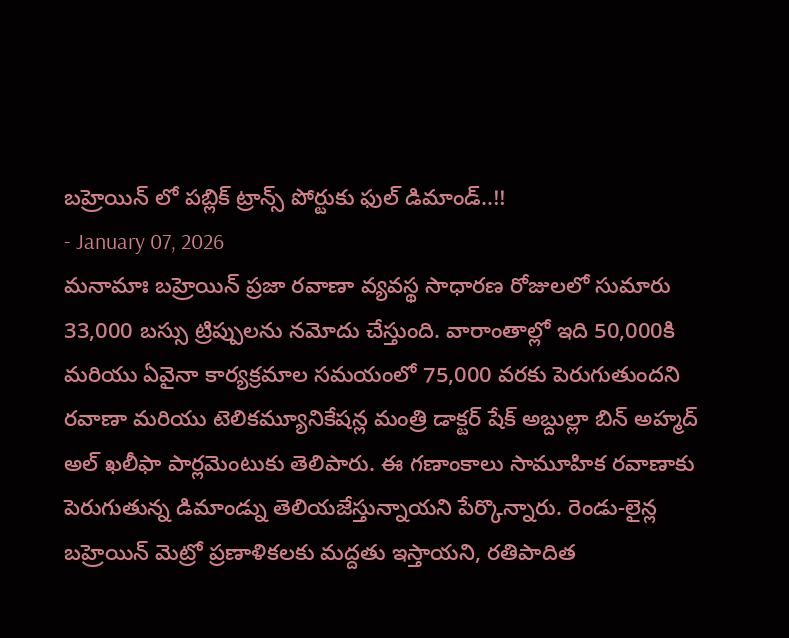బహ్రెయిన్ లో పబ్లిక్ ట్రాన్స్ పోర్టుకు ఫుల్ డిమాండ్..!!
- January 07, 2026
మనామాః బహ్రెయిన్ ప్రజా రవాణా వ్యవస్థ సాధారణ రోజులలో సుమారు 33,000 బస్సు ట్రిప్పులను నమోదు చేస్తుంది. వారాంతాల్లో ఇది 50,000కి మరియు ఏవైనా కార్యక్రమాల సమయంలో 75,000 వరకు పెరుగుతుందని రవాణా మరియు టెలికమ్యూనికేషన్ల మంత్రి డాక్టర్ షేక్ అబ్దుల్లా బిన్ అహ్మద్ అల్ ఖలీఫా పార్లమెంటుకు తెలిపారు. ఈ గణాంకాలు సామూహిక రవాణాకు పెరుగుతున్న డిమాండ్ను తెలియజేస్తున్నాయని పేర్కొన్నారు. రెండు-లైన్ల బహ్రెయిన్ మెట్రో ప్రణాళికలకు మద్దతు ఇస్తాయని, రతిపాదిత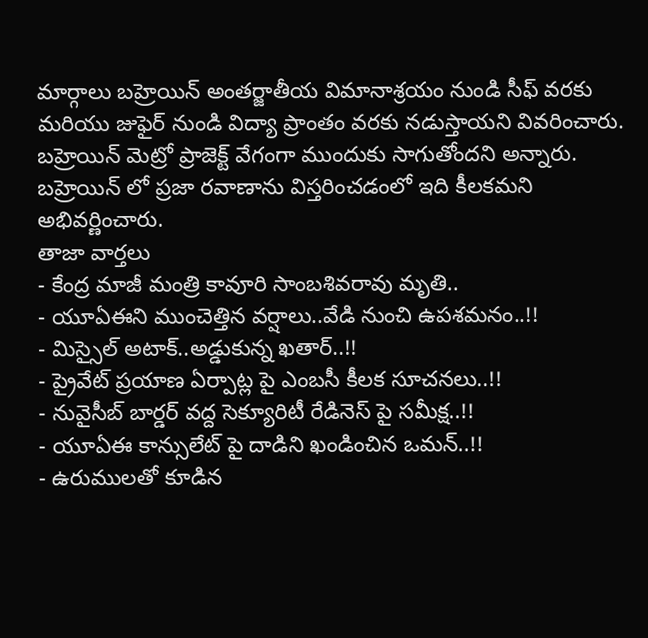మార్గాలు బహ్రెయిన్ అంతర్జాతీయ విమానాశ్రయం నుండి సీఫ్ వరకు మరియు జుఫైర్ నుండి విద్యా ప్రాంతం వరకు నడుస్తాయని వివరించారు. బహ్రెయిన్ మెట్రో ప్రాజెక్ట్ వేగంగా ముందుకు సాగుతోందని అన్నారు. బహ్రెయిన్ లో ప్రజా రవాణాను విస్తరించడంలో ఇది కీలకమని అభివర్ణించారు.
తాజా వార్తలు
- కేంద్ర మాజీ మంత్రి కావూరి సాంబశివరావు మృతి..
- యూఏఈని ముంచెత్తిన వర్షాలు..వేడి నుంచి ఉపశమనం..!!
- మిస్సైల్ అటాక్..అడ్డుకున్న ఖతార్..!!
- ప్రైవేట్ ప్రయాణ ఏర్పాట్ల పై ఎంబసీ కీలక సూచనలు..!!
- నువైసీబ్ బార్డర్ వద్ద సెక్యూరిటీ రేడినెస్ పై సమీక్ష..!!
- యూఏఈ కాన్సులేట్ పై దాడిని ఖండించిన ఒమన్..!!
- ఉరుములతో కూడిన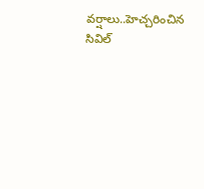వర్షాలు..హెచ్చరించిన సివిల్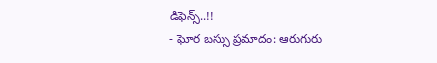డిఫెన్స్..!!
- ఘోర బస్సు ప్రమాదం: ఆరుగురు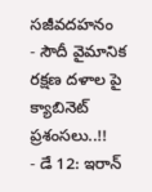సజీవదహనం
- సౌదీ వైమానిక రక్షణ దళాల పై క్యాబినెట్ ప్రశంసలు..!!
- డే 12: ఇరాన్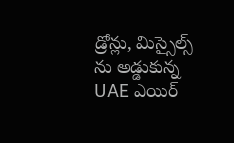డ్రోన్లు, మిస్సైల్స్ ను అడ్డుకున్న UAE ఎయిర్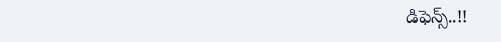డిఫెన్స్..!!